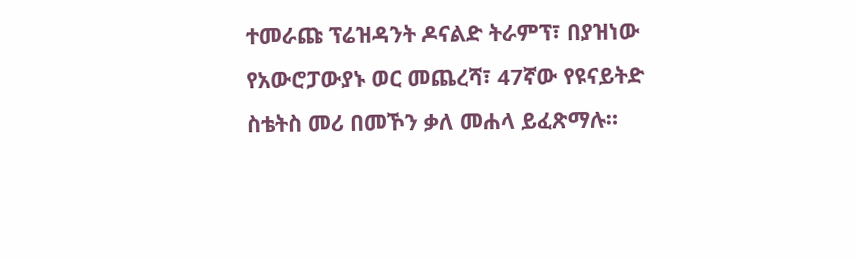ተመራጩ ፕሬዝዳንት ዶናልድ ትራምፕ፣ በያዝነው የአውሮፓውያኑ ወር መጨረሻ፣ 47ኛው የዩናይትድ ስቴትስ መሪ በመኾን ቃለ መሐላ ይፈጽማሉ።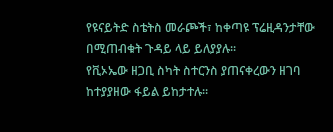የዩናይትድ ስቴትስ መራጮች፣ ከቀጣዩ ፕሬዚዳንታቸው በሚጠብቁት ጉዳይ ላይ ይለያያሉ፡፡
የቪኦኤው ዘጋቢ ስካት ስተርንስ ያጠናቀረውን ዘገባ ከተያያዘው ፋይል ይከታተሉ።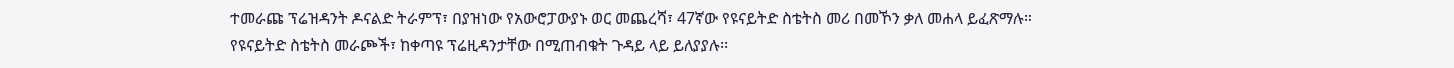ተመራጩ ፕሬዝዳንት ዶናልድ ትራምፕ፣ በያዝነው የአውሮፓውያኑ ወር መጨረሻ፣ 47ኛው የዩናይትድ ስቴትስ መሪ በመኾን ቃለ መሐላ ይፈጽማሉ።
የዩናይትድ ስቴትስ መራጮች፣ ከቀጣዩ ፕሬዚዳንታቸው በሚጠብቁት ጉዳይ ላይ ይለያያሉ፡፡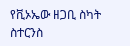የቪኦኤው ዘጋቢ ስካት ስተርንስ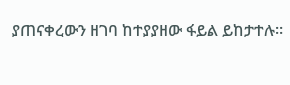ያጠናቀረውን ዘገባ ከተያያዘው ፋይል ይከታተሉ።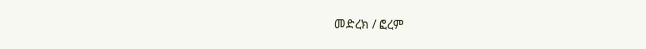መድረክ / ፎረም